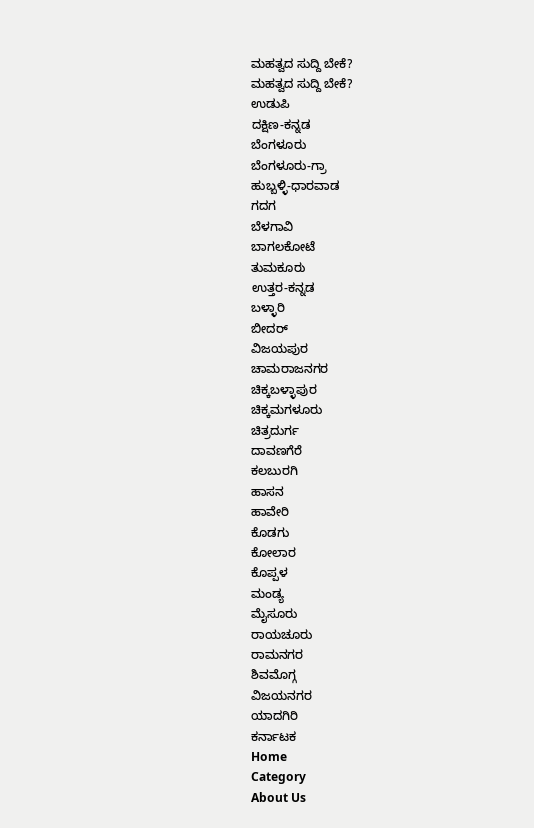ಮಹತ್ವದ ಸುದ್ದಿ ಬೇಕೆ?
ಮಹತ್ವದ ಸುದ್ದಿ ಬೇಕೆ?
ಉಡುಪಿ
ದಕ್ಷಿಣ-ಕನ್ನಡ
ಬೆಂಗಳೂರು
ಬೆಂಗಳೂರು-ಗ್ರಾ
ಹುಬ್ಬಳ್ಳಿ-ಧಾರವಾಡ
ಗದಗ
ಬೆಳಗಾವಿ
ಬಾಗಲಕೋಟೆ
ತುಮಕೂರು
ಉತ್ತರ-ಕನ್ನಡ
ಬಳ್ಳಾರಿ
ಬೀದರ್
ವಿಜಯಪುರ
ಚಾಮರಾಜನಗರ
ಚಿಕ್ಕಬಳ್ಳಾಪುರ
ಚಿಕ್ಕಮಗಳೂರು
ಚಿತ್ರದುರ್ಗ
ದಾವಣಗೆರೆ
ಕಲಬುರಗಿ
ಹಾಸನ
ಹಾವೇರಿ
ಕೊಡಗು
ಕೋಲಾರ
ಕೊಪ್ಪಳ
ಮಂಡ್ಯ
ಮೈಸೂರು
ರಾಯಚೂರು
ರಾಮನಗರ
ಶಿವಮೊಗ್ಗ
ವಿಜಯನಗರ
ಯಾದಗಿರಿ
ಕರ್ನಾಟಕ
Home
Category
About Us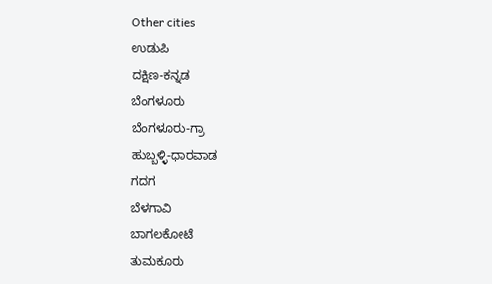Other cities
ಉಡುಪಿ
ದಕ್ಷಿಣ-ಕನ್ನಡ
ಬೆಂಗಳೂರು
ಬೆಂಗಳೂರು-ಗ್ರಾ
ಹುಬ್ಬಳ್ಳಿ-ಧಾರವಾಡ
ಗದಗ
ಬೆಳಗಾವಿ
ಬಾಗಲಕೋಟೆ
ತುಮಕೂರು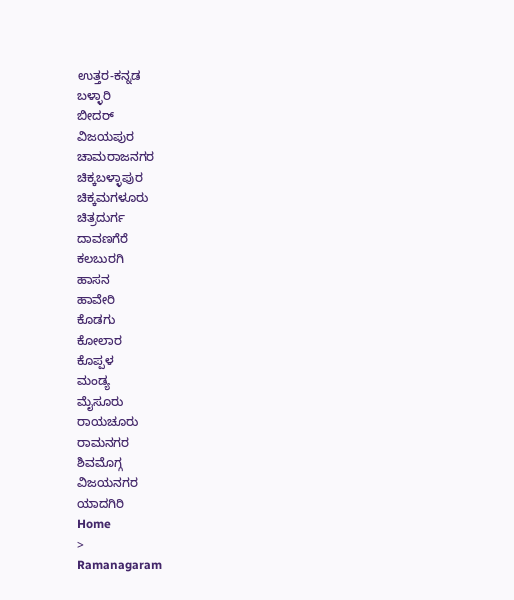ಉತ್ತರ-ಕನ್ನಡ
ಬಳ್ಳಾರಿ
ಬೀದರ್
ವಿಜಯಪುರ
ಚಾಮರಾಜನಗರ
ಚಿಕ್ಕಬಳ್ಳಾಪುರ
ಚಿಕ್ಕಮಗಳೂರು
ಚಿತ್ರದುರ್ಗ
ದಾವಣಗೆರೆ
ಕಲಬುರಗಿ
ಹಾಸನ
ಹಾವೇರಿ
ಕೊಡಗು
ಕೋಲಾರ
ಕೊಪ್ಪಳ
ಮಂಡ್ಯ
ಮೈಸೂರು
ರಾಯಚೂರು
ರಾಮನಗರ
ಶಿವಮೊಗ್ಗ
ವಿಜಯನಗರ
ಯಾದಗಿರಿ
Home
>
Ramanagaram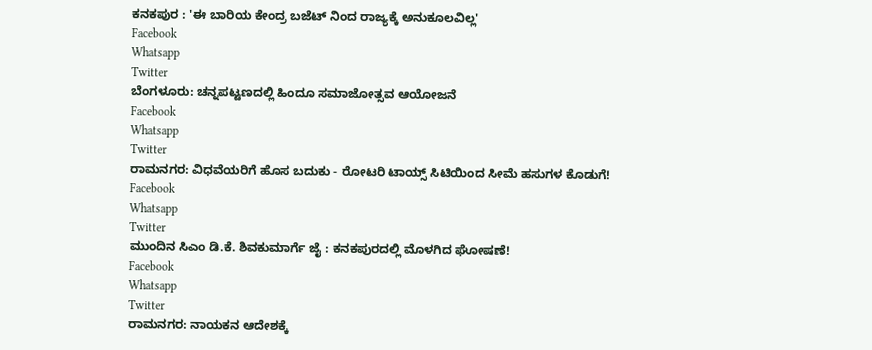ಕನಕಪುರ : 'ಈ ಬಾರಿಯ ಕೇಂದ್ರ ಬಜೆಟ್ ನಿಂದ ರಾಜ್ಯಕ್ಕೆ ಅನುಕೂಲವಿಲ್ಲ'
Facebook
Whatsapp
Twitter
ಬೆಂಗಳೂರು: ಚನ್ನಪಟ್ಟಣದಲ್ಲಿ ಹಿಂದೂ ಸಮಾಜೋತ್ಸವ ಆಯೋಜನೆ
Facebook
Whatsapp
Twitter
ರಾಮನಗರ: ವಿಧವೆಯರಿಗೆ ಹೊಸ ಬದುಕು - ರೋಟರಿ ಟಾಯ್ಸ್ ಸಿಟಿಯಿಂದ ಸೀಮೆ ಹಸುಗಳ ಕೊಡುಗೆ!
Facebook
Whatsapp
Twitter
ಮುಂದಿನ ಸಿಎಂ ಡಿ.ಕೆ. ಶಿವಕುಮಾರ್ಗೆ ಜೈ : ಕನಕಪುರದಲ್ಲಿ ಮೊಳಗಿದ ಘೋಷಣೆ!
Facebook
Whatsapp
Twitter
ರಾಮನಗರ: ನಾಯಕನ ಆದೇಶಕ್ಕೆ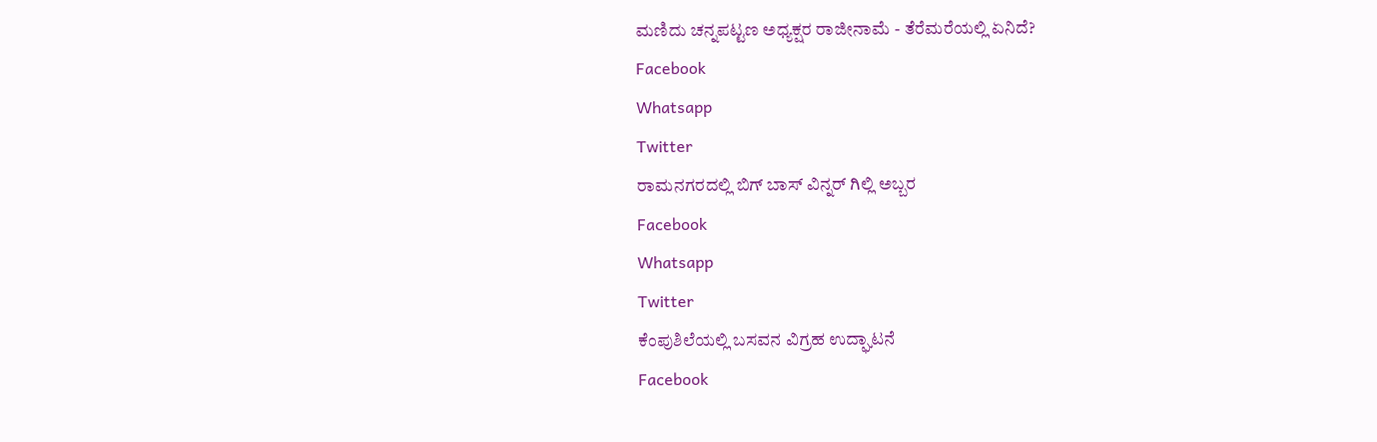ಮಣಿದು ಚನ್ನಪಟ್ಟಣ ಅಧ್ಯಕ್ಷರ ರಾಜೀನಾಮೆ - ತೆರೆಮರೆಯಲ್ಲಿ ಏನಿದೆ?
Facebook
Whatsapp
Twitter
ರಾಮನಗರದಲ್ಲಿ ಬಿಗ್ ಬಾಸ್ ವಿನ್ನರ್ ಗಿಲ್ಲಿ ಅಬ್ಬರ
Facebook
Whatsapp
Twitter
ಕೆಂಪುಶಿಲೆಯಲ್ಲಿ ಬಸವನ ವಿಗ್ರಹ ಉದ್ಘಾಟನೆ
Facebook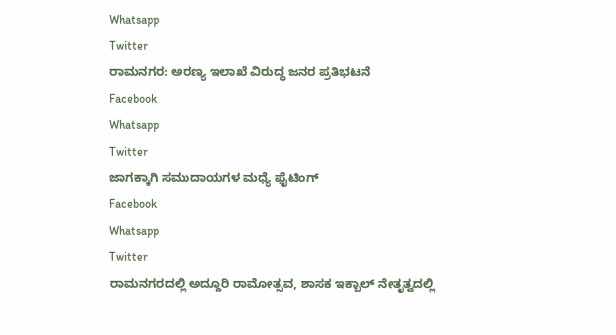Whatsapp
Twitter
ರಾಮನಗರ: ಅರಣ್ಯ ಇಲಾಖೆ ವಿರುದ್ಧ ಜನರ ಪ್ರತಿಭಟನೆ
Facebook
Whatsapp
Twitter
ಜಾಗಕ್ಕಾಗಿ ಸಮುದಾಯಗಳ ಮಧ್ಯೆ ಫೈಟಿಂಗ್
Facebook
Whatsapp
Twitter
ರಾಮನಗರದಲ್ಲಿ ಅದ್ದೂರಿ ರಾಮೋತ್ಸವ, ಶಾಸಕ ಇಕ್ಬಾಲ್ ನೇತೃತ್ವದಲ್ಲಿ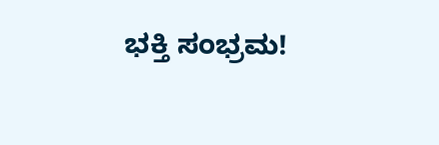ಭಕ್ತಿ ಸಂಭ್ರಮ!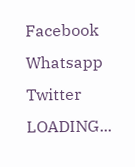Facebook
Whatsapp
Twitter
LOADING...